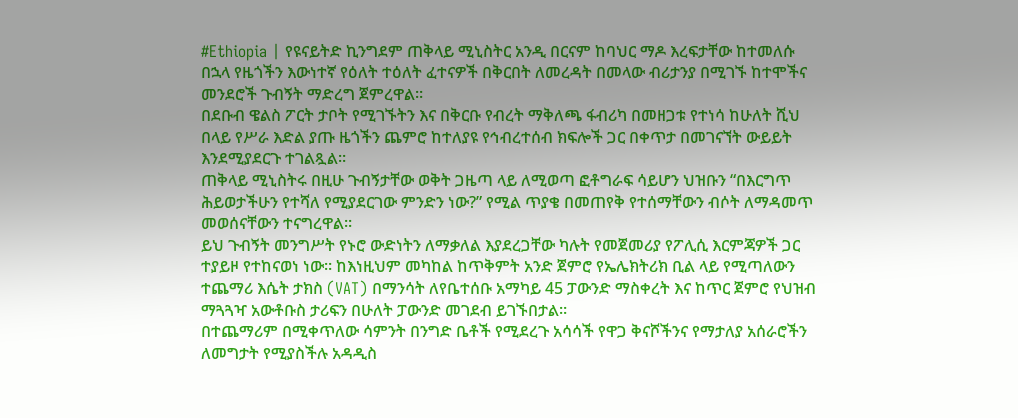#Ethiopia | የዩናይትድ ኪንግደም ጠቅላይ ሚኒስትር አንዲ በርናም ከባህር ማዶ እረፍታቸው ከተመለሱ በኋላ የዜጎችን እውነተኛ የዕለት ተዕለት ፈተናዎች በቅርበት ለመረዳት በመላው ብሪታንያ በሚገኙ ከተሞችና መንደሮች ጉብኝት ማድረግ ጀምረዋል።
በደቡብ ዌልስ ፖርት ታቦት የሚገኙትን እና በቅርቡ የብረት ማቅለጫ ፋብሪካ በመዘጋቱ የተነሳ ከሁለት ሺህ በላይ የሥራ እድል ያጡ ዜጎችን ጨምሮ ከተለያዩ የኅብረተሰብ ክፍሎች ጋር በቀጥታ በመገናኘት ውይይት እንደሚያደርጉ ተገልጿል።
ጠቅላይ ሚኒስትሩ በዚሁ ጉብኝታቸው ወቅት ጋዜጣ ላይ ለሚወጣ ፎቶግራፍ ሳይሆን ህዝቡን “በእርግጥ ሕይወታችሁን የተሻለ የሚያደርገው ምንድን ነው?” የሚል ጥያቄ በመጠየቅ የተሰማቸውን ብሶት ለማዳመጥ መወሰናቸውን ተናግረዋል።
ይህ ጉብኝት መንግሥት የኑሮ ውድነትን ለማቃለል እያደረጋቸው ካሉት የመጀመሪያ የፖሊሲ እርምጃዎች ጋር ተያይዞ የተከናወነ ነው። ከእነዚህም መካከል ከጥቅምት አንድ ጀምሮ የኤሌክትሪክ ቢል ላይ የሚጣለውን ተጨማሪ እሴት ታክስ (VAT) በማንሳት ለየቤተሰቡ አማካይ 45 ፓውንድ ማስቀረት እና ከጥር ጀምሮ የህዝብ ማጓጓዣ አውቶቡስ ታሪፍን በሁለት ፓውንድ መገደብ ይገኙበታል።
በተጨማሪም በሚቀጥለው ሳምንት በንግድ ቤቶች የሚደረጉ አሳሳች የዋጋ ቅናሾችንና የማታለያ አሰራሮችን ለመግታት የሚያስችሉ አዳዲስ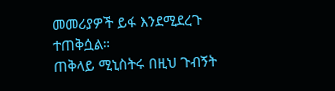መመሪያዎች ይፋ እንደሚደረጉ ተጠቅሷል።
ጠቅላይ ሚኒስትሩ በዚህ ጉብኝት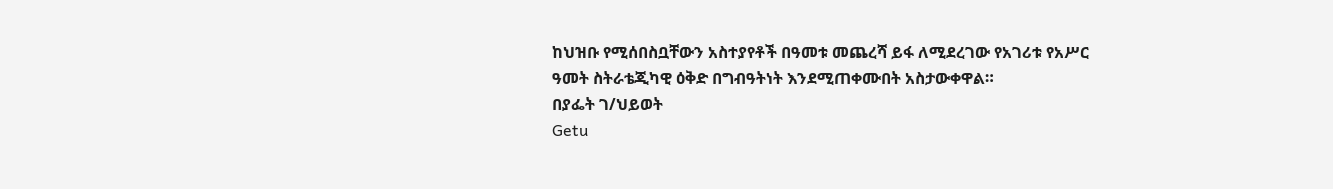ከህዝቡ የሚሰበስቧቸውን አስተያየቶች በዓመቱ መጨረሻ ይፋ ለሚደረገው የአገሪቱ የአሥር ዓመት ስትራቴጂካዊ ዕቅድ በግብዓትነት እንደሚጠቀሙበት አስታውቀዋል።
በያፌት ገ/ህይወት
Getu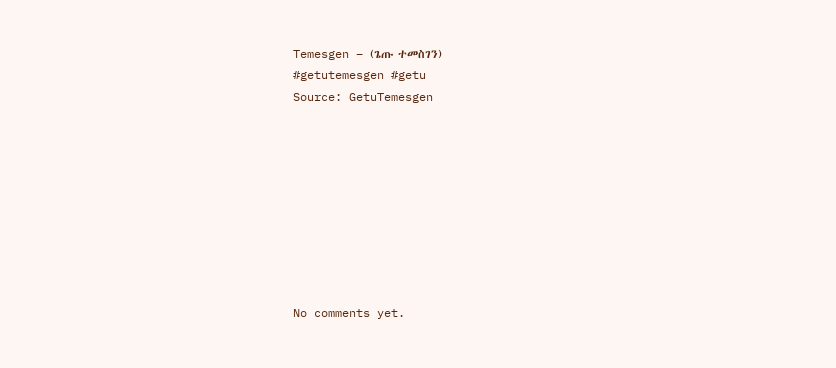Temesgen – (ጌጡ ተመስገን)
#getutemesgen #getu
Source: GetuTemesgen









No comments yet.